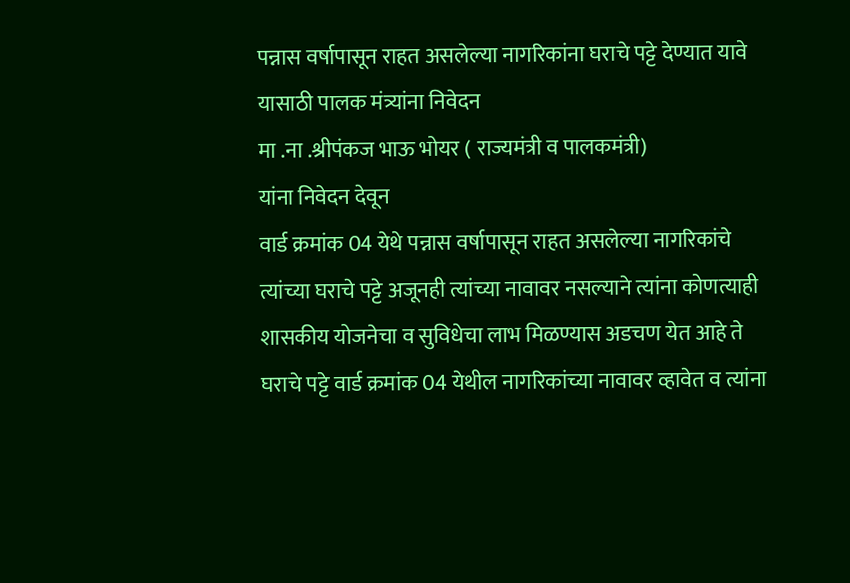पन्नास वर्षापासून राहत असलेल्या नागरिकांना घराचे पट्टे देण्यात यावे यासाठी पालक मंत्र्यांना निवेदन
मा .ना .श्रीपंकज भाऊ भोयर ( राज्यमंत्री व पालकमंत्री)
यांना निवेदन देवून
वार्ड क्रमांक 04 येथे पन्नास वर्षापासून राहत असलेल्या नागरिकांचे त्यांच्या घराचे पट्टे अजूनही त्यांच्या नावावर नसल्याने त्यांना कोणत्याही शासकीय योजनेचा व सुविधेचा लाभ मिळण्यास अडचण येत आहे ते घराचे पट्टे वार्ड क्रमांक 04 येथील नागरिकांच्या नावावर व्हावेत व त्यांना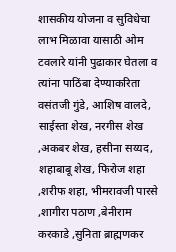शासकीय योजना व सुविधेचा लाभ मिळावा यासाठी ओम टवलारे यांनी पुढाकार घेतला व त्यांना पाठिंबा देण्याकरिता वसंतजी गुंडे, आशिष वालदे, साईस्ता शेख, नरगीस शेख ,अकबर शेख, हसीना सय्यद, शहाबाबू शेख, फिरोज शहा ,शरीफ शहा, भीमरावजी पारसे ,शागीरा पठाण ,बेनीराम करकाडे ,सुनिता ब्राह्मणकर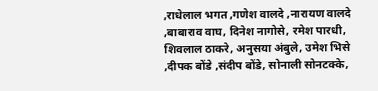,राधेलाल भगत ,गणेश वालदे ,नारायण वालदे ,बाबाराव वाघ, दिनेश नागोसे, रमेश पारधी, शिवलाल ठाकरे, अनुसया अंबुले, उमेश भिसे ,दीपक बोंडे ,संदीप बोंडे, सोनाली सोनटक्के,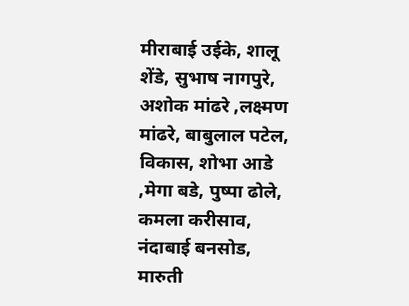मीराबाई उईके, शालू शेंडे, सुभाष नागपुरे, अशोक मांढरे ,लक्ष्मण मांढरे, बाबुलाल पटेल, विकास, शोभा आडे ,मेगा बडे, पुष्पा ढोले, कमला करीसाव, नंदाबाई बनसोड, मारुती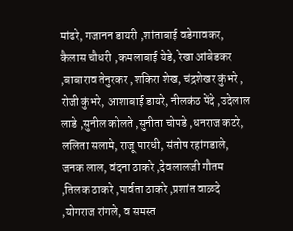मांढरे, गजानन डायरी ,शांताबाई वडेगावकर, कैलास चौधरी ,कमलाबाई येडे, रेखा आंबेडकर ,बाबाराव तेनुरकर ,शकिरा शेख, चंद्रशेखर कुंभरे , रोजी कुंभरे, आशाबाई डायरे, नीलकंठ पेंदे ,उदेलाल लाडे ,सुनील कोलते ,सुनीता चोपडे ,धनराज कटरे, ललिता सलामे, राजू पारधी, संतोष रहांगडाले, जनक लाल, वंदना ठाकरे ,देवलालजी गौतम ,तिलक ठाकरे ,पार्वता ठाकरे ,प्रशांत वाळदे ,योगराज रांगले, व समस्त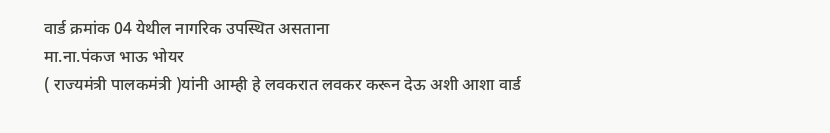वार्ड क्रमांक 04 येथील नागरिक उपस्थित असताना
मा.ना.पंकज भाऊ भोयर
( राज्यमंत्री पालकमंत्री )यांनी आम्ही हे लवकरात लवकर करून देऊ अशी आशा वार्ड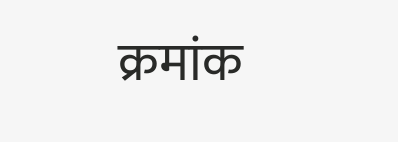क्रमांक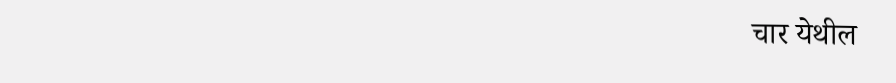चार येथील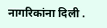नागरिकांना दिली .